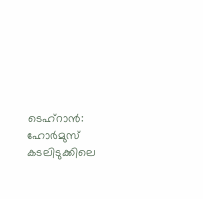ടെഹ്റാൻ: ഹോർമുസ് കടലിടുക്കിലെ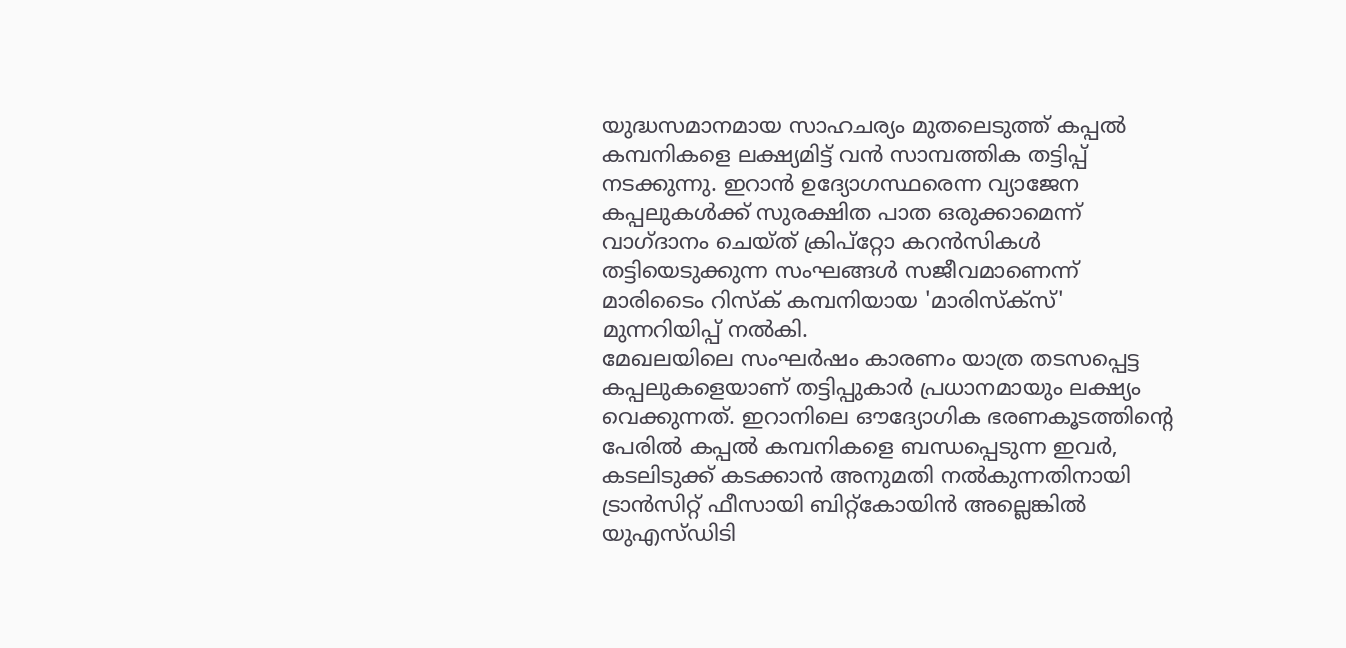യുദ്ധസമാനമായ സാഹചര്യം മുതലെടുത്ത് കപ്പൽ കമ്പനികളെ ലക്ഷ്യമിട്ട് വൻ സാമ്പത്തിക തട്ടിപ്പ് നടക്കുന്നു. ഇറാൻ ഉദ്യോഗസ്ഥരെന്ന വ്യാജേന കപ്പലുകൾക്ക് സുരക്ഷിത പാത ഒരുക്കാമെന്ന് വാഗ്ദാനം ചെയ്ത് ക്രിപ്റ്റോ കറൻസികൾ തട്ടിയെടുക്കുന്ന സംഘങ്ങൾ സജീവമാണെന്ന് മാരിടൈം റിസ്ക് കമ്പനിയായ 'മാരിസ്ക്സ്' മുന്നറിയിപ്പ് നൽകി.
മേഖലയിലെ സംഘർഷം കാരണം യാത്ര തടസപ്പെട്ട കപ്പലുകളെയാണ് തട്ടിപ്പുകാർ പ്രധാനമായും ലക്ഷ്യം വെക്കുന്നത്. ഇറാനിലെ ഔദ്യോഗിക ഭരണകൂടത്തിന്റെ പേരിൽ കപ്പൽ കമ്പനികളെ ബന്ധപ്പെടുന്ന ഇവർ, കടലിടുക്ക് കടക്കാൻ അനുമതി നൽകുന്നതിനായി ട്രാൻസിറ്റ് ഫീസായി ബിറ്റ്കോയിൻ അല്ലെങ്കിൽ യുഎസ്ഡിടി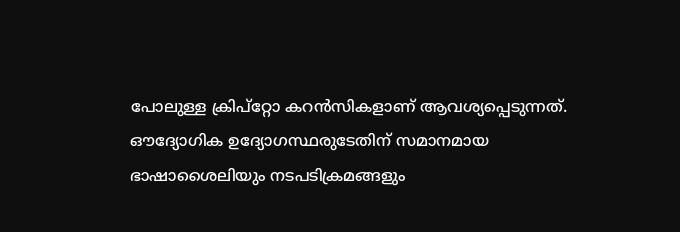പോലുള്ള ക്രിപ്റ്റോ കറൻസികളാണ് ആവശ്യപ്പെടുന്നത്.
ഔദ്യോഗിക ഉദ്യോഗസ്ഥരുടേതിന് സമാനമായ ഭാഷാശൈലിയും നടപടിക്രമങ്ങളും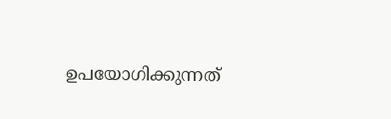ഉപയോഗിക്കുന്നത്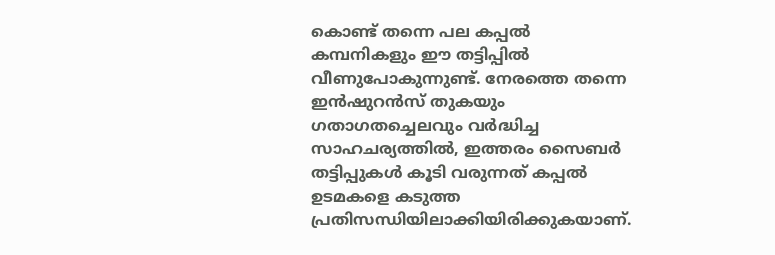കൊണ്ട് തന്നെ പല കപ്പൽ കമ്പനികളും ഈ തട്ടിപ്പിൽ വീണുപോകുന്നുണ്ട്. നേരത്തെ തന്നെ ഇൻഷുറൻസ് തുകയും ഗതാഗതച്ചെലവും വർദ്ധിച്ച സാഹചര്യത്തിൽ, ഇത്തരം സൈബർ തട്ടിപ്പുകൾ കൂടി വരുന്നത് കപ്പൽ ഉടമകളെ കടുത്ത പ്രതിസന്ധിയിലാക്കിയിരിക്കുകയാണ്.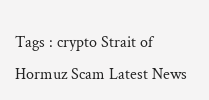Tags : crypto Strait of Hormuz Scam Latest News